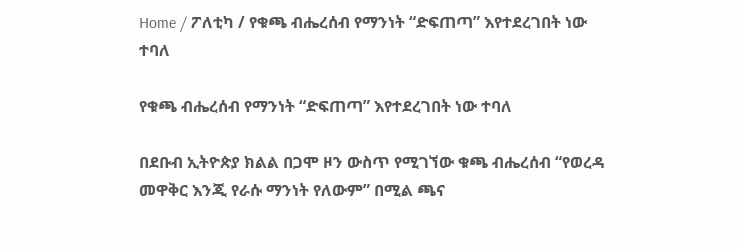Home / ፖለቲካ / የቁጫ ብሔረሰብ የማንነት “ድፍጠጣ” እየተደረገበት ነው ተባለ

የቁጫ ብሔረሰብ የማንነት “ድፍጠጣ” እየተደረገበት ነው ተባለ

በደቡብ ኢትዮጵያ ክልል በጋሞ ዞን ውስጥ የሚገኘው ቁጫ ብሔረሰብ “የወረዳ መዋቅር እንጂ የራሱ ማንነት የለውም” በሚል ጫና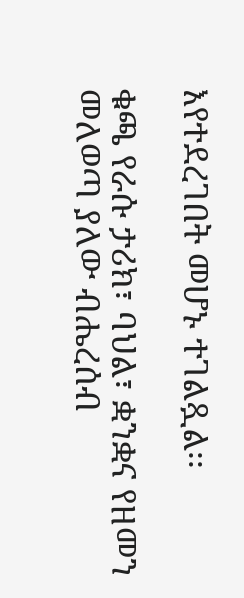እየተደረገበት መሆኑ ተገልጿል፡፡

ቁጫ የራሱ ታሪክ፣ ባህል፣ ቋንቋና የዘመን መለወጣ ያለው ብሔረሰብ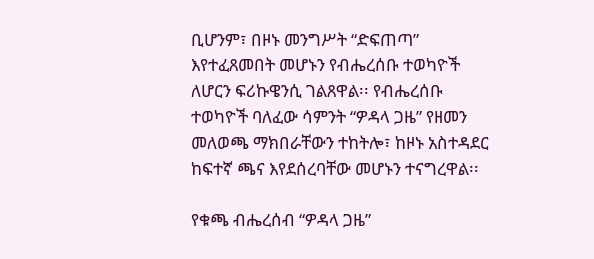ቢሆንም፣ በዞኑ መንግሥት “ድፍጠጣ” እየተፈጸመበት መሆኑን የብሔረሰቡ ተወካዮች ለሆርን ፍሪኩዌንሲ ገልጸዋል፡፡ የብሔረሰቡ ተወካዮች ባለፈው ሳምንት “ዎዳላ ጋዜ” የዘመን መለወጫ ማክበራቸውን ተከትሎ፣ ከዞኑ አስተዳደር ከፍተኛ ጫና እየደሰረባቸው መሆኑን ተናግረዋል፡፡

የቁጫ ብሔረሰብ “ዎዳላ ጋዜ”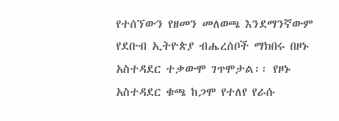የተሰኘውን የዘመን መለወጫ እንደማንኛውም የደቡብ ኢትዮጵያ ብሔረሰቦች ማክበሩ በዞኑ አስተዳደር ተቃውሞ ገጥሞታል፡፡ የዞኑ አስተዳደር ቁጫ ከጋሞ የተለየ የራሱ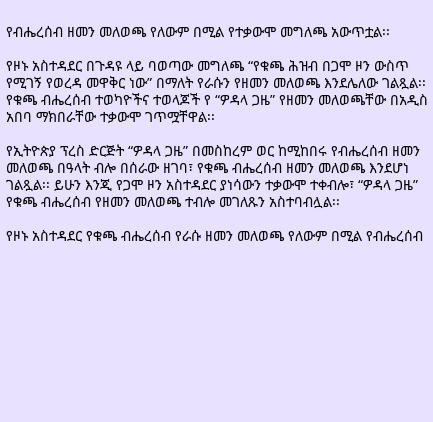የብሔረሰብ ዘመን መለወጫ የለውም በሚል የተቃውሞ መግለጫ አውጥቷል፡፡

የዞኑ አስተዳደር በጉዳዩ ላይ ባወጣው መግለጫ “የቁጫ ሕዝብ በጋሞ ዞን ውስጥ የሚገኝ የወረዳ መዋቅር ነው” በማለት የራሱን የዘመን መለወጫ እንደሌለው ገልጿል፡፡ የቁጫ ብሔረሰብ ተወካዮችና ተወላጆች የ “ዎዳላ ጋዜ” የዘመን መለወጫቸው በአዲስ አበባ ማክበራቸው ተቃውሞ ገጥሟቸዋል፡፡

የኢትዮጵያ ፕረስ ድርጅት “ዎዳላ ጋዜ” በመስከረም ወር ከሚከበሩ የብሔረሰብ ዘመን መለወጫ በዓላት ብሎ በሰራው ዘገባ፣ የቁጫ ብሔረሰብ ዘመን መለወጫ እንደሆነ ገልጿል፡፡ ይሁን እንጂ የጋሞ ዞን አስተዳደር ያነሳውን ተቃውሞ ተቀብሎ፣ “ዎዳላ ጋዜ” የቁጫ ብሔረሰብ የዘመን መለወጫ ተብሎ መገለጹን አስተባብሏል፡፡

የዞኑ አስተዳደር የቁጫ ብሔረሰብ የራሱ ዘመን መለወጫ የለውም በሚል የብሔረሰብ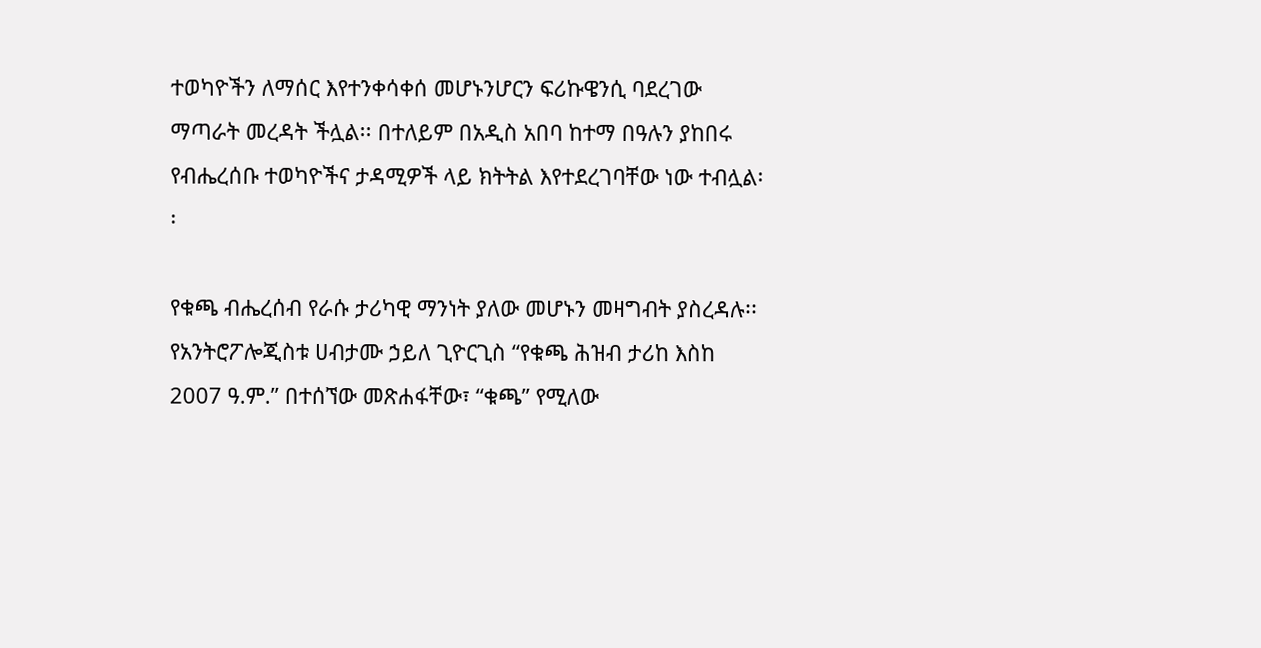ተወካዮችን ለማሰር እየተንቀሳቀሰ መሆኑንሆርን ፍሪኩዌንሲ ባደረገው ማጣራት መረዳት ችሏል፡፡ በተለይም በአዲስ አበባ ከተማ በዓሉን ያከበሩ የብሔረሰቡ ተወካዮችና ታዳሚዎች ላይ ክትትል እየተደረገባቸው ነው ተብሏል፡፡

የቁጫ ብሔረሰብ የራሱ ታሪካዊ ማንነት ያለው መሆኑን መዛግብት ያስረዳሉ፡፡ የአንትሮፖሎጂስቱ ሀብታሙ ኃይለ ጊዮርጊስ “የቁጫ ሕዝብ ታሪከ እስከ 2007 ዓ.ም.” በተሰኘው መጽሐፋቸው፣ “ቁጫ” የሚለው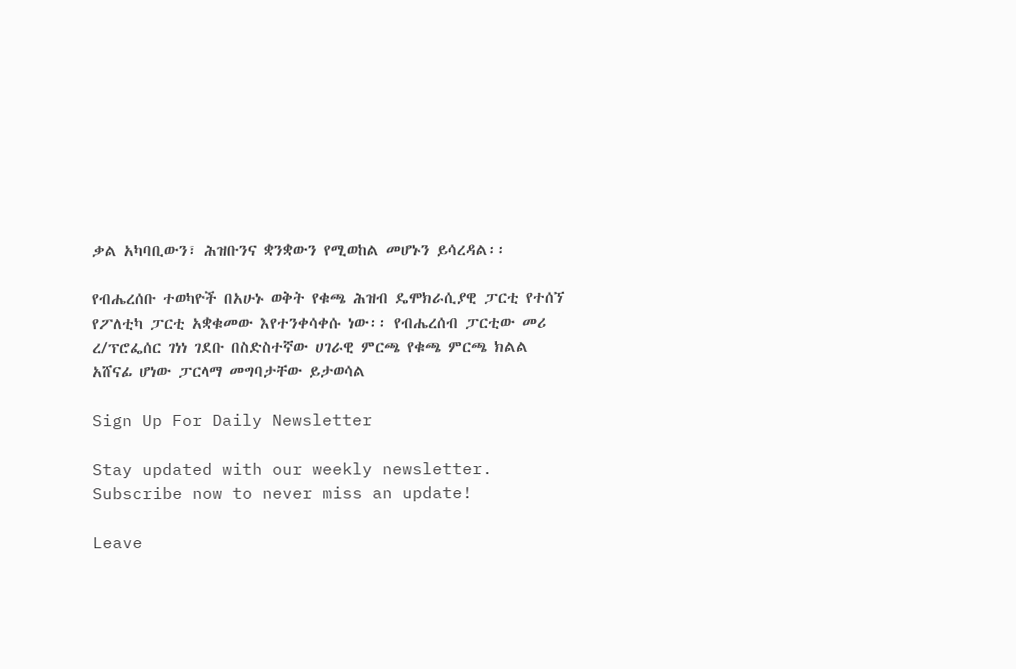ቃል አካባቢውን፣ ሕዝቡንና ቋንቋውን የሚወከል መሆኑን ይሳረዳል፡፡

የብሔረሰቡ ተወካዮች በአሁኑ ወቅት የቁጫ ሕዝብ ዴሞክራሲያዊ ፓርቲ የተሰኘ የፖለቲካ ፓርቲ አቋቁመው እየተንቀሳቀሱ ነው፡፡ የብሔረሰብ ፓርቲው መሪ ረ/ፕሮፌሰር ገነነ ገደቡ በስድስተኛው ሀገራዊ ምርጫ የቁጫ ምርጫ ክልል አሸናፊ ሆነው ፓርላማ መግባታቸው ይታወሳል

Sign Up For Daily Newsletter

Stay updated with our weekly newsletter. Subscribe now to never miss an update!

Leave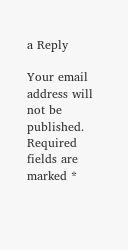a Reply

Your email address will not be published. Required fields are marked *